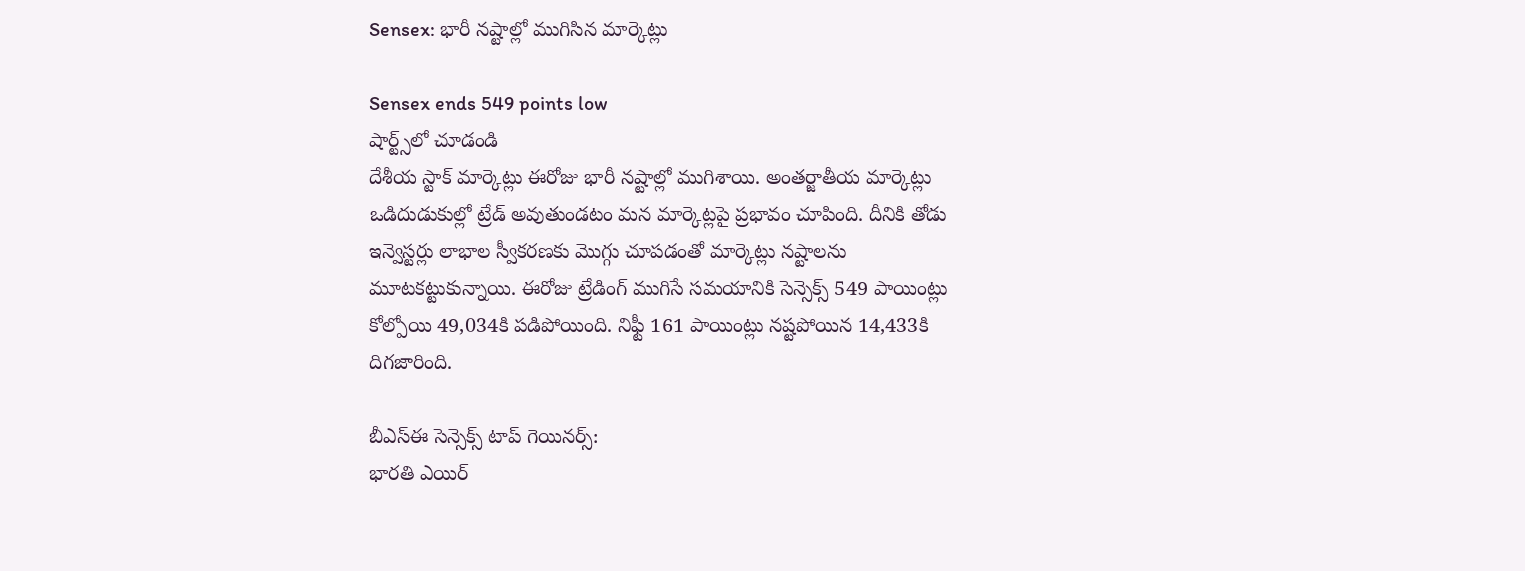Sensex: భారీ నష్టాల్లో ముగిసిన మార్కెట్లు

Sensex ends 549 points low
షార్ట్స్‌లో చూడండి
దేశీయ స్టాక్ మార్కెట్లు ఈరోజు భారీ నష్టాల్లో ముగిశాయి. అంతర్జాతీయ మార్కెట్లు ఒడిదుడుకుల్లో ట్రేడ్ అవుతుండటం మన మార్కెట్లపై ప్రభావం చూపింది. దీనికి తోడు ఇన్వెస్టర్లు లాభాల స్వీకరణకు మొగ్గు చూపడంతో మార్కెట్లు నష్టాలను మూటకట్టుకున్నాయి. ఈరోజు ట్రేడింగ్ ముగిసే సమయానికి సెన్సెక్స్ 549 పాయింట్లు కోల్పోయి 49,034కి పడిపోయింది. నిఫ్టీ 161 పాయింట్లు నష్టపోయిన 14,433కి దిగజారింది.

బీఎస్ఈ సెన్సెక్స్ టాప్ గెయినర్స్:
భారతి ఎయిర్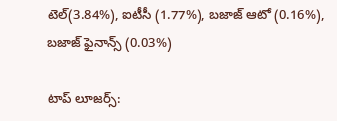టెల్(3.84%), ఐటీసీ (1.77%), బజాజ్ ఆటో (0.16%), బజాజ్ ఫైనాన్స్ (0.03%)

టాప్ లూజర్స్: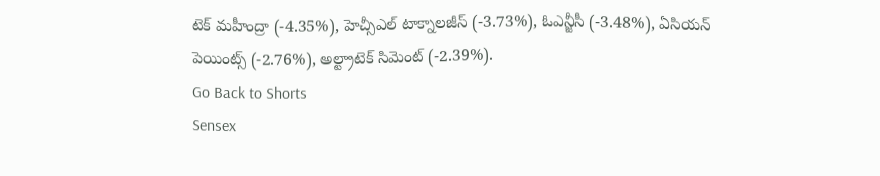టెక్ మహీంద్రా (-4.35%), హెచ్సీఎల్ టాక్నాలజీస్ (-3.73%), ఓఎన్జీసీ (-3.48%), ఏసియన్ పెయింట్స్ (-2.76%), అల్ట్రాటెక్ సిమెంట్ (-2.39%).
Go Back to Shorts
Sensex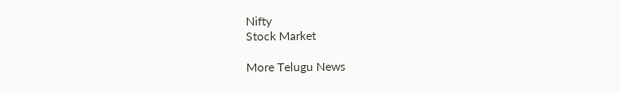Nifty
Stock Market

More Telugu News